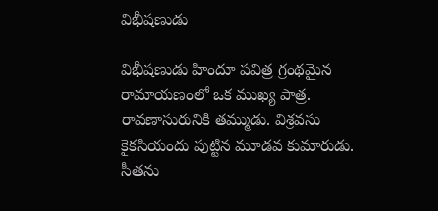విభీషణుడు

విభీషణుడు హిందూ పవిత్ర గ్రంథమైన రామాయణంలో ఒక ముఖ్య పాత్ర. రావణాసురునికి తమ్ముడు. విశ్రవసు కైకసియందు పుట్టిన మూడవ కుమారుడు. సీతను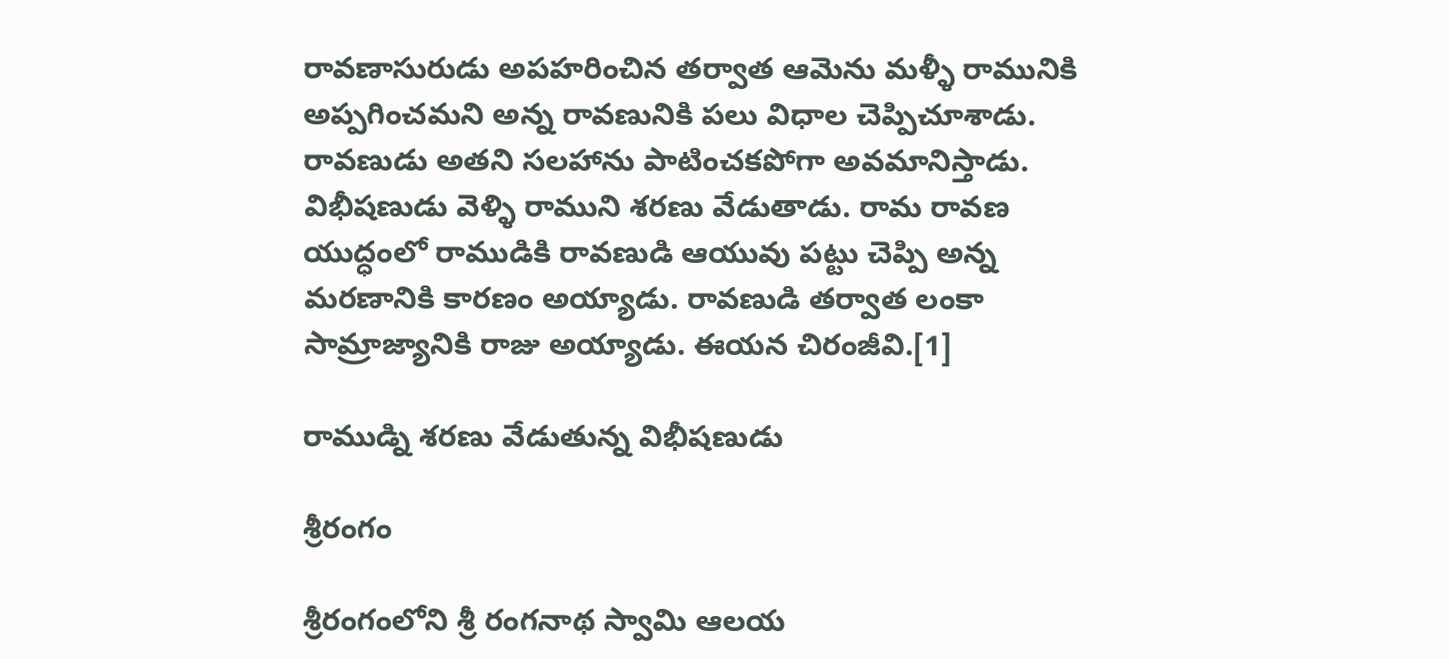రావణాసురుడు అపహరించిన తర్వాత ఆమెను మళ్ళీ రామునికి అప్పగించమని అన్న రావణునికి పలు విధాల చెప్పిచూశాడు. రావణుడు అతని సలహాను పాటించకపోగా అవమానిస్తాడు. విభీషణుడు వెళ్ళి రాముని శరణు వేడుతాడు. రామ రావణ యుద్ధంలో రాముడికి రావణుడి ఆయువు పట్టు చెప్పి అన్న మరణానికి కారణం అయ్యాడు. రావణుడి తర్వాత లంకా సామ్రాజ్యానికి రాజు అయ్యాడు. ఈయన చిరంజీవి.[1]

రాముడ్ని శరణు వేడుతున్న విభీషణుడు

శ్రీరంగం

శ్రీరంగంలోని శ్రీ రంగనాథ స్వామి ఆలయ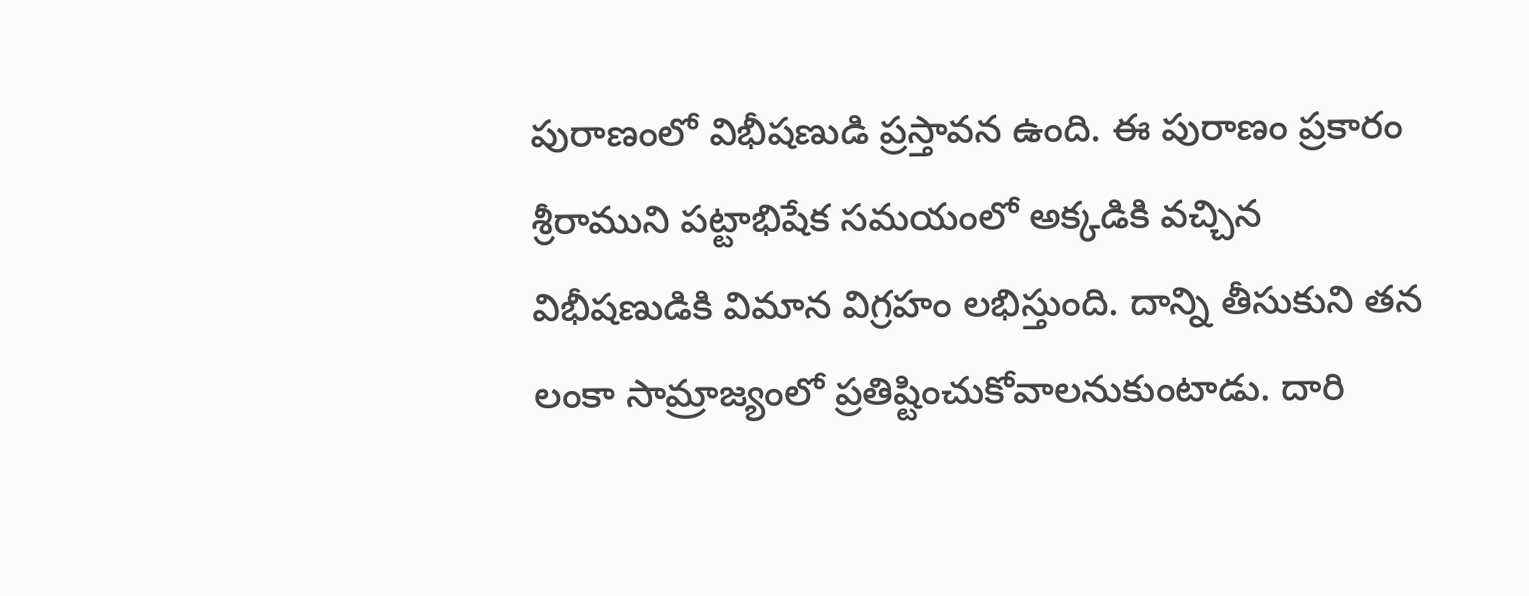పురాణంలో విభీషణుడి ప్రస్తావన ఉంది. ఈ పురాణం ప్రకారం శ్రీరాముని పట్టాభిషేక సమయంలో అక్కడికి వచ్చిన విభీషణుడికి విమాన విగ్రహం లభిస్తుంది. దాన్ని తీసుకుని తన లంకా సామ్రాజ్యంలో ప్రతిష్టించుకోవాలనుకుంటాడు. దారి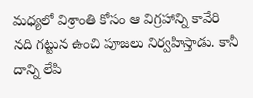మధ్యలో విశ్రాంతి కోసం ఆ విగ్రహాన్ని కావేరి నది గట్టున ఉంచి పూజలు నిర్వహిస్తాడు. కానీ దాన్ని లేపి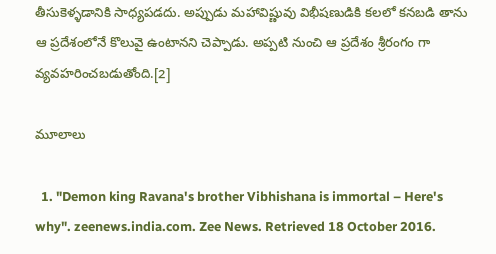తీసుకెళ్ళడానికి సాధ్యపడదు. అప్పుడు మహావిష్ణువు విభీషణుడికి కలలో కనబడి తాను ఆ ప్రదేశంలోనే కొలువై ఉంటానని చెప్పాడు. అప్పటి నుంచి ఆ ప్రదేశం శ్రీరంగం గా వ్యవహరించబడుతోంది.[2]

మూలాలు

  1. "Demon king Ravana's brother Vibhishana is immortal – Here's why". zeenews.india.com. Zee News. Retrieved 18 October 2016.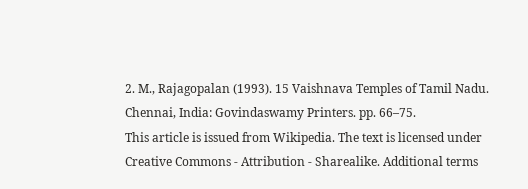2. M., Rajagopalan (1993). 15 Vaishnava Temples of Tamil Nadu. Chennai, India: Govindaswamy Printers. pp. 66–75.
This article is issued from Wikipedia. The text is licensed under Creative Commons - Attribution - Sharealike. Additional terms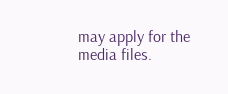may apply for the media files.